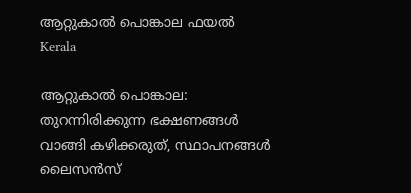ആറ്റുകാല്‍ പൊങ്കാല ഫയൽ
Kerala

ആറ്റുകാല്‍ പൊങ്കാല: തുറന്നിരിക്കുന്ന ഭക്ഷണങ്ങള്‍ വാങ്ങി കഴിക്കരുത്, സ്ഥാപനങ്ങള്‍ ലൈസന്‍സ്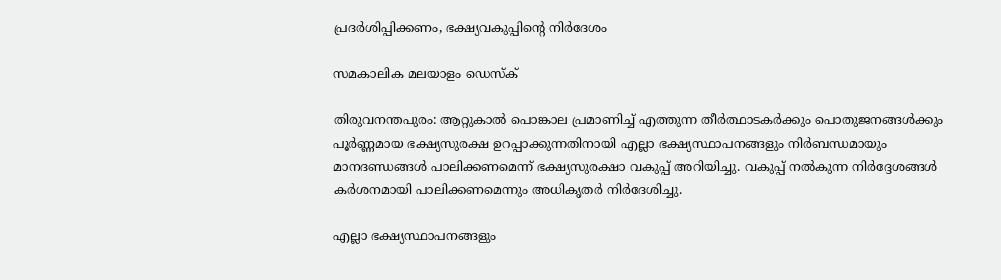പ്രദര്‍ശിപ്പിക്കണം, ഭക്ഷ്യവകുപ്പിന്റെ നിര്‍ദേശം

സമകാലിക മലയാളം ഡെസ്ക്

തിരുവനന്തപുരം: ആറ്റുകാല്‍ പൊങ്കാല പ്രമാണിച്ച് എത്തുന്ന തീര്‍ത്ഥാടകര്‍ക്കും പൊതുജനങ്ങള്‍ക്കും പൂര്‍ണ്ണമായ ഭക്ഷ്യസുരക്ഷ ഉറപ്പാക്കുന്നതിനായി എല്ലാ ഭക്ഷ്യസ്ഥാപനങ്ങളും നിര്‍ബന്ധമായും മാനദണ്ഡങ്ങള്‍ പാലിക്കണമെന്ന് ഭക്ഷ്യസുരക്ഷാ വകുപ്പ് അറിയിച്ചു. വകുപ്പ് നല്‍കുന്ന നിര്‍ദ്ദേശങ്ങള്‍ കര്‍ശനമായി പാലിക്കണമെന്നും അധികൃതര്‍ നിര്‍ദേശിച്ചു.

എല്ലാ ഭക്ഷ്യസ്ഥാപനങ്ങളും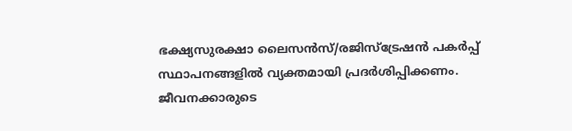ഭക്ഷ്യസുരക്ഷാ ലൈസന്‍സ്/രജിസ്ട്രേഷന്‍ പകര്‍പ്പ് സ്ഥാപനങ്ങളില്‍ വ്യക്തമായി പ്രദര്‍ശിപ്പിക്കണം. ജീവനക്കാരുടെ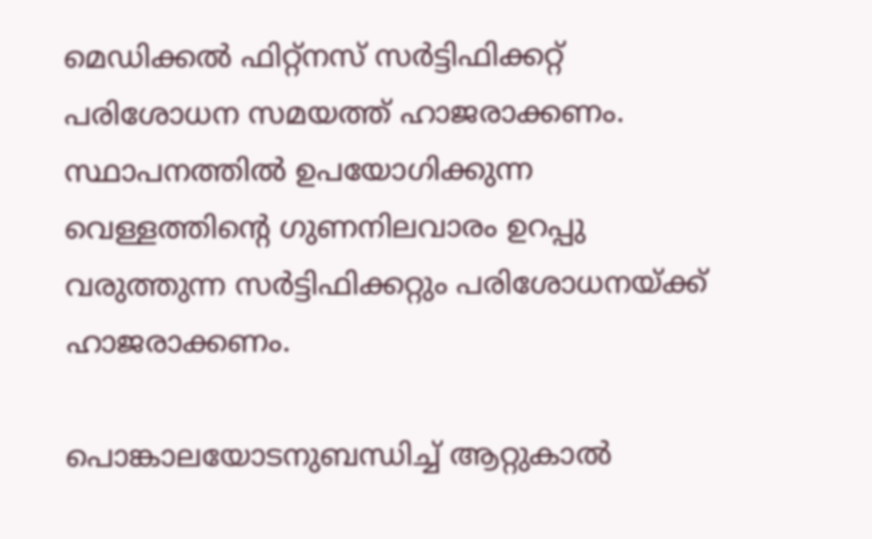മെഡിക്കല്‍ ഫിറ്റ്നസ് സര്‍ട്ടിഫിക്കറ്റ് പരിശോധന സമയത്ത് ഹാജരാക്കണം. സ്ഥാപനത്തില്‍ ഉപയോഗിക്കുന്ന വെള്ളത്തിന്റെ ഗുണനിലവാരം ഉറപ്പു വരുത്തുന്ന സര്‍ട്ടിഫിക്കറ്റും പരിശോധനയ്ക്ക് ഹാജരാക്കണം.

പൊങ്കാലയോടനുബന്ധിച്ച് ആറ്റുകാല്‍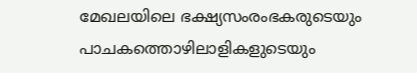മേഖലയിലെ ഭക്ഷ്യസംരംഭകരുടെയും പാചകത്തൊഴിലാളികളുടെയും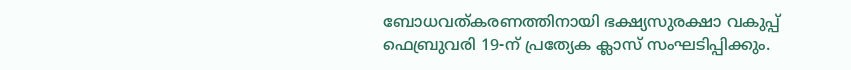ബോധവത്കരണത്തിനായി ഭക്ഷ്യസുരക്ഷാ വകുപ്പ് ഫെബ്രുവരി 19-ന് പ്രത്യേക ക്ലാസ് സംഘടിപ്പിക്കും.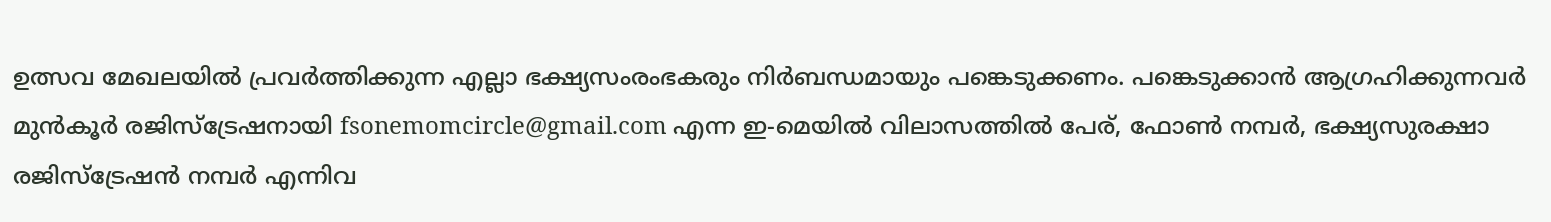ഉത്സവ മേഖലയില്‍ പ്രവര്‍ത്തിക്കുന്ന എല്ലാ ഭക്ഷ്യസംരംഭകരും നിര്‍ബന്ധമായും പങ്കെടുക്കണം. പങ്കെടുക്കാന്‍ ആഗ്രഹിക്കുന്നവര്‍ മുന്‍കൂര്‍ രജിസ്ട്രേഷനായി fsonemomcircle@gmail.com എന്ന ഇ-മെയില്‍ വിലാസത്തില്‍ പേര്, ഫോണ്‍ നമ്പര്‍, ഭക്ഷ്യസുരക്ഷാ രജിസ്ട്രേഷന്‍ നമ്പര്‍ എന്നിവ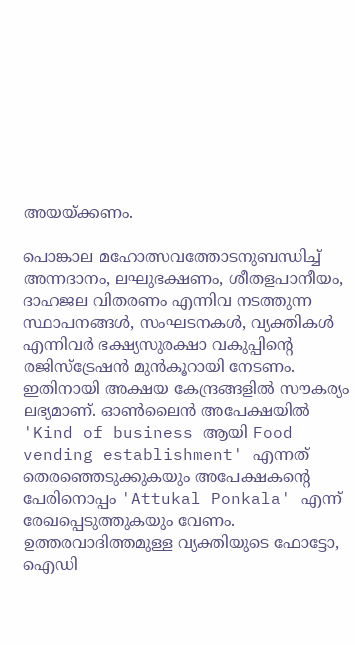അയയ്ക്കണം.

പൊങ്കാല മഹോത്സവത്തോടനുബന്ധിച്ച് അന്നദാനം, ലഘുഭക്ഷണം, ശീതളപാനീയം, ദാഹജല വിതരണം എന്നിവ നടത്തുന്ന സ്ഥാപനങ്ങള്‍, സംഘടനകള്‍, വ്യക്തികള്‍ എന്നിവര്‍ ഭക്ഷ്യസുരക്ഷാ വകുപ്പിന്റെ രജിസ്ട്രേഷന്‍ മുന്‍കൂറായി നേടണം. ഇതിനായി അക്ഷയ കേന്ദ്രങ്ങളില്‍ സൗകര്യം ലഭ്യമാണ്. ഓണ്‍ലൈന്‍ അപേക്ഷയില്‍ 'Kind of business ആയി Food vending establishment' എന്നത് തെരഞ്ഞെടുക്കുകയും അപേക്ഷകന്റെ പേരിനൊപ്പം 'Attukal Ponkala' എന്ന് രേഖപ്പെടുത്തുകയും വേണം. ഉത്തരവാദിത്തമുള്ള വ്യക്തിയുടെ ഫോട്ടോ, ഐഡി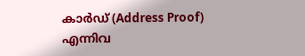കാര്‍ഡ് (Address Proof) എന്നിവ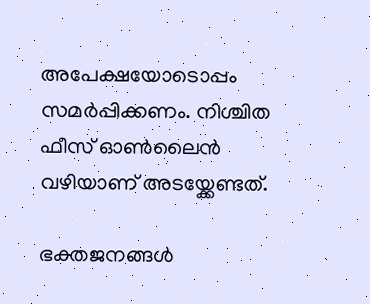അപേക്ഷയോടൊപ്പം സമര്‍പ്പിക്കണം. നിശ്ചിത ഫീസ് ഓണ്‍ലൈന്‍ വഴിയാണ് അടയ്ക്കേണ്ടത്.

ഭക്തജനങ്ങള്‍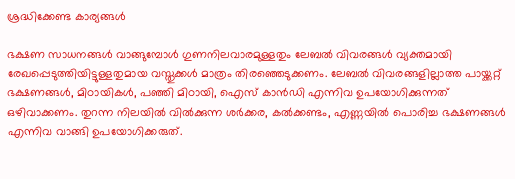ശ്രദ്ധിക്കേണ്ട കാര്യങ്ങള്‍

ഭക്ഷണ സാധനങ്ങള്‍ വാങ്ങുമ്പോള്‍ ഗുണനിലവാരമുള്ളതും ലേബല്‍ വിവരങ്ങള്‍ വ്യക്തമായി രേഖപ്പെടുത്തിയിട്ടുള്ളതുമായ വസ്തുക്കള്‍ മാത്രം തിരഞ്ഞെടുക്കണം. ലേബല്‍ വിവരങ്ങളില്ലാത്ത പായ്ക്കറ്റ് ഭക്ഷണങ്ങള്‍, മിഠായികള്‍, പഞ്ഞി മിഠായി, ഐസ് കാന്‍ഡി എന്നിവ ഉപയോഗിക്കുന്നത് ഒഴിവാക്കണം. തുറന്ന നിലയില്‍ വില്‍ക്കുന്ന ശര്‍ക്കര, കല്‍ക്കണ്ടം, എണ്ണയില്‍ പൊരിച്ച ഭക്ഷണങ്ങള്‍ എന്നിവ വാങ്ങി ഉപയോഗിക്കരുത്.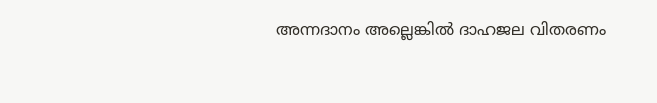അന്നദാനം അല്ലെങ്കില്‍ ദാഹജല വിതരണം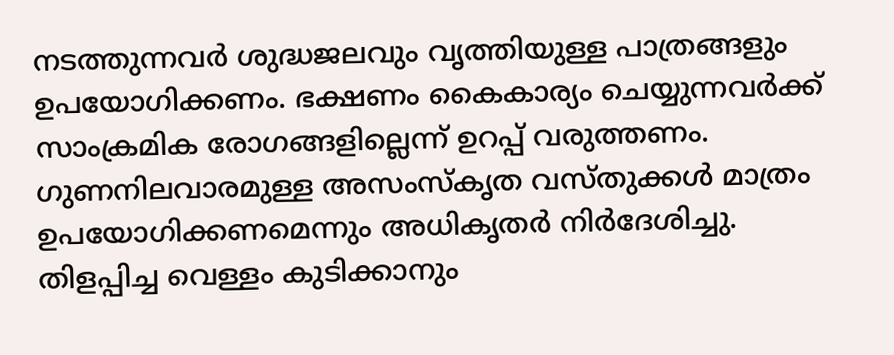നടത്തുന്നവര്‍ ശുദ്ധജലവും വൃത്തിയുള്ള പാത്രങ്ങളും ഉപയോഗിക്കണം. ഭക്ഷണം കൈകാര്യം ചെയ്യുന്നവര്‍ക്ക് സാംക്രമിക രോഗങ്ങളില്ലെന്ന് ഉറപ്പ് വരുത്തണം. ഗുണനിലവാരമുള്ള അസംസ്‌കൃത വസ്തുക്കള്‍ മാത്രം ഉപയോഗിക്കണമെന്നും അധികൃതര്‍ നിര്‍ദേശിച്ചു. തിളപ്പിച്ച വെള്ളം കുടിക്കാനും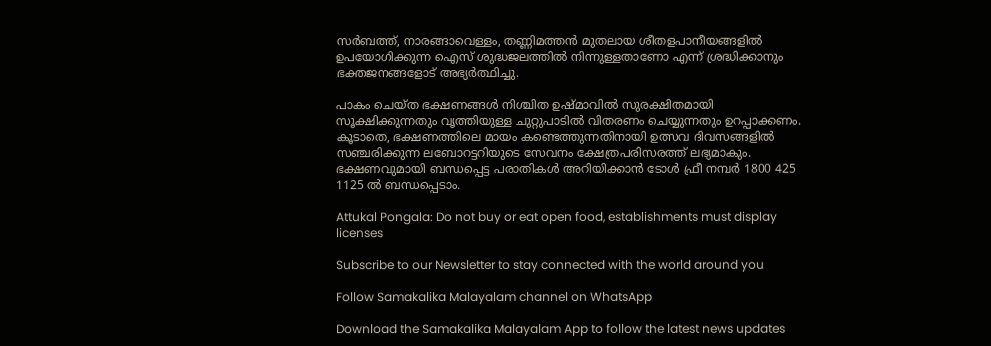സര്‍ബത്ത്, നാരങ്ങാവെള്ളം, തണ്ണിമത്തന്‍ മുതലായ ശീതളപാനീയങ്ങളില്‍ ഉപയോഗിക്കുന്ന ഐസ് ശുദ്ധജലത്തില്‍ നിന്നുള്ളതാണോ എന്ന് ശ്രദ്ധിക്കാനും ഭക്തജനങ്ങളോട് അഭ്യര്‍ത്ഥിച്ചു.

പാകം ചെയ്ത ഭക്ഷണങ്ങള്‍ നിശ്ചിത ഉഷ്മാവില്‍ സുരക്ഷിതമായി സൂക്ഷിക്കുന്നതും വൃത്തിയുള്ള ചുറ്റുപാടില്‍ വിതരണം ചെയ്യുന്നതും ഉറപ്പാക്കണം. കൂടാതെ, ഭക്ഷണത്തിലെ മായം കണ്ടെത്തുന്നതിനായി ഉത്സവ ദിവസങ്ങളില്‍ സഞ്ചരിക്കുന്ന ലബോറട്ടറിയുടെ സേവനം ക്ഷേത്രപരിസരത്ത് ലഭ്യമാകും. ഭക്ഷണവുമായി ബന്ധപ്പെട്ട പരാതികള്‍ അറിയിക്കാന്‍ ടോള്‍ ഫ്രീ നമ്പര്‍ 1800 425 1125 ല്‍ ബന്ധപ്പെടാം.

Attukal Pongala: Do not buy or eat open food, establishments must display licenses

Subscribe to our Newsletter to stay connected with the world around you

Follow Samakalika Malayalam channel on WhatsApp

Download the Samakalika Malayalam App to follow the latest news updates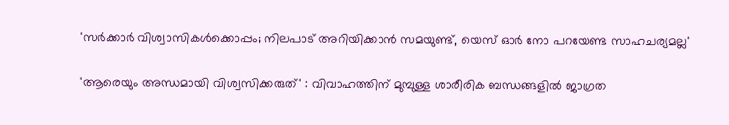'സര്‍ക്കാര്‍ വിശ്വാസികള്‍ക്കൊപ്പം; നിലപാട് അറിയിക്കാന്‍ സമയുണ്ട്, യെസ് ഓര്‍ നോ പറയേണ്ട സാഹചര്യമല്ല'

'ആരെയും അന്ധമായി വിശ്വസിക്കരുത്' : വിവാഹത്തിന് മുമ്പുള്ള ശാരീരിക ബന്ധങ്ങളില്‍ ജാഗ്രത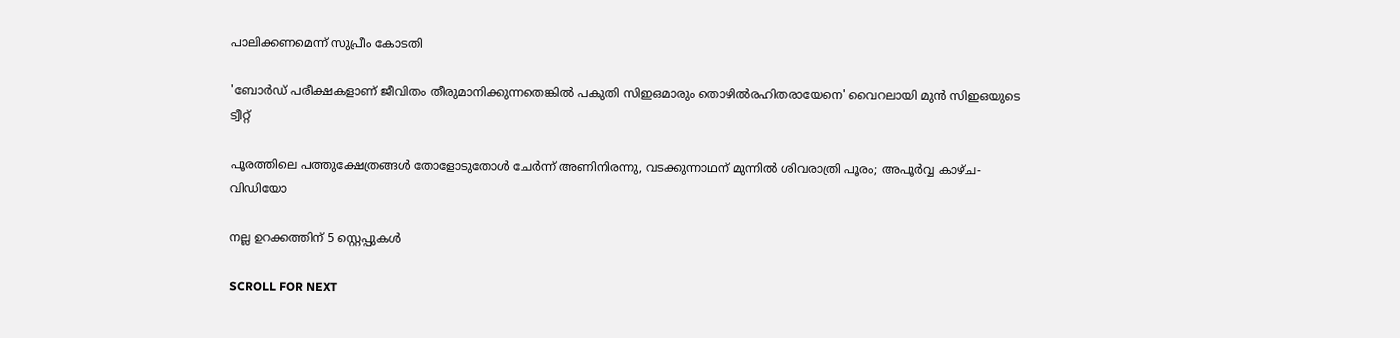പാലിക്കണമെന്ന് സുപ്രീം കോടതി

'ബോർഡ് പരീക്ഷകളാണ് ജീവിതം തീരുമാനിക്കുന്നതെങ്കിൽ പകുതി സിഇഒമാരും തൊഴിൽരഹിതരായേനെ' വൈറലായി മുൻ സിഇഒയുടെ ട്വീറ്റ്

പൂരത്തിലെ പത്തുക്ഷേത്രങ്ങള്‍ തോളോടുതോള്‍ ചേര്‍ന്ന് അണിനിരന്നു, വടക്കുന്നാഥന് മുന്നില്‍ ശിവരാത്രി പൂരം; അപൂര്‍വ്വ കാഴ്ച- വിഡിയോ

നല്ല ഉറക്കത്തിന് 5 സ്റ്റെപ്പുകൾ

SCROLL FOR NEXT